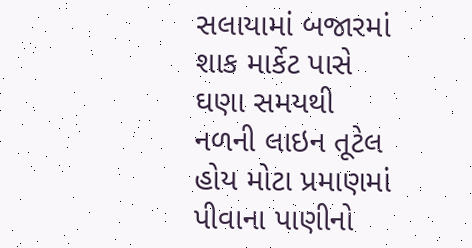સલાયામાં બજારમાં શાક માર્કેટ પાસે ઘણા સમયથી નળની લાઇન તૂટેલ હોય મોટા પ્રમાણમાં પીવાના પાણીનો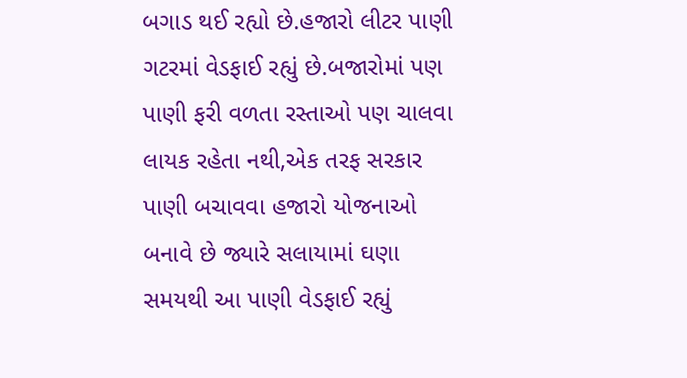બગાડ થઈ રહ્યો છે.હજારો લીટર પાણી ગટરમાં વેડફાઈ રહ્યું છે.બજારોમાં પણ પાણી ફરી વળતા રસ્તાઓ પણ ચાલવા લાયક રહેતા નથી,એક તરફ સરકાર પાણી બચાવવા હજારો યોજનાઓ બનાવે છે જ્યારે સલાયામાં ઘણા સમયથી આ પાણી વેડફાઈ રહ્યું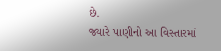છે.
જ્યારે પાણીનો આ વિસ્તારમાં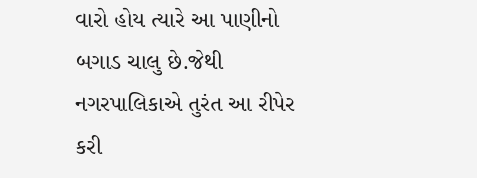વારો હોય ત્યારે આ પાણીનો બગાડ ચાલુ છે.જેથી નગરપાલિકાએ તુરંત આ રીપેર કરી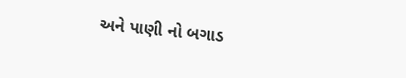અને પાણી નો બગાડ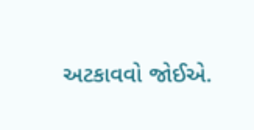અટકાવવો જોઈએ.